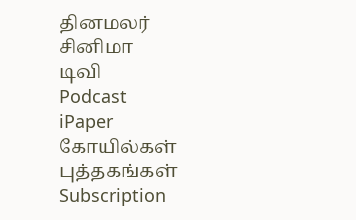தினமலர்
சினிமா
டிவி
Podcast
iPaper
கோயில்கள்
புத்தகங்கள்
Subscription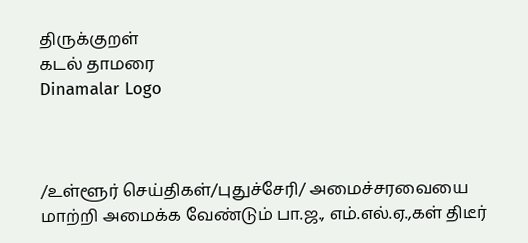திருக்குறள்
கடல் தாமரை
Dinamalar Logo



/உள்ளூர் செய்திகள்/புதுச்சேரி/ அமைச்சரவையை மாற்றி அமைக்க வேண்டும் பா.ஜ., எம்.எல்.ஏ.,கள் திடீர்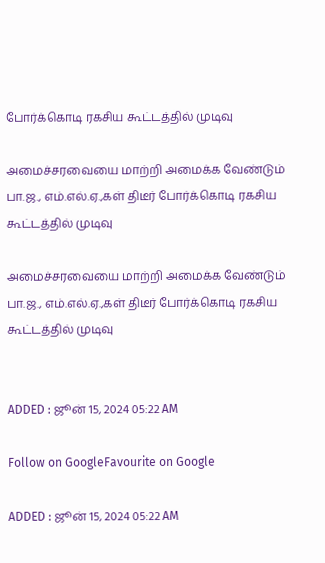போர்க்கொடி ரகசிய கூட்டத்தில் முடிவு

அமைச்சரவையை மாற்றி அமைக்க வேண்டும் பா.ஜ., எம்.எல்.ஏ.,கள் திடீர் போர்க்கொடி ரகசிய கூட்டத்தில் முடிவு

அமைச்சரவையை மாற்றி அமைக்க வேண்டும் பா.ஜ., எம்.எல்.ஏ.,கள் திடீர் போர்க்கொடி ரகசிய கூட்டத்தில் முடிவு


ADDED : ஜூன் 15, 2024 05:22 AM

Follow on GoogleFavourite on Google

ADDED : ஜூன் 15, 2024 05:22 AM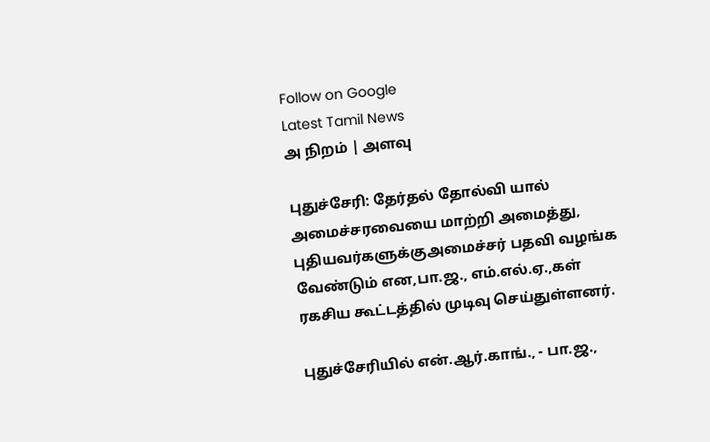Follow on Google
Latest Tamil News
அ நிறம் | அளவு

புதுச்சேரி: தேர்தல் தோல்வி யால் அமைச்சரவையை மாற்றி அமைத்து, புதியவர்களுக்குஅமைச்சர் பதவி வழங்க வேண்டும் என,பா.ஜ., எம்.எல்.ஏ.,கள் ரகசிய கூட்டத்தில் முடிவு செய்துள்ளனர்.

புதுச்சேரியில் என்.ஆர்.காங்., - பா.ஜ.,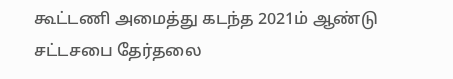கூட்டணி அமைத்து கடந்த 2021ம் ஆண்டு சட்டசபை தேர்தலை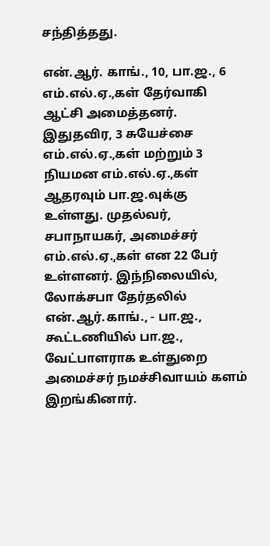சந்தித்தது.

என்.ஆர். காங்., 10, பா.ஜ., 6 எம்.எல்.ஏ.,கள் தேர்வாகி ஆட்சி அமைத்தனர். இதுதவிர, 3 சுயேச்சை எம்.எல்.ஏ.,கள் மற்றும் 3 நியமன எம்.எல்.ஏ.,கள் ஆதரவும் பா.ஜ.வுக்கு உள்ளது. முதல்வர், சபாநாயகர், அமைச்சர் எம்.எல்.ஏ.,கள் என 22 பேர் உள்ளனர். இந்நிலையில், லோக்சபா தேர்தலில் என்.ஆர்.காங்., - பா.ஜ., கூட்டணியில் பா.ஜ., வேட்பாளராக உள்துறை அமைச்சர் நமச்சிவாயம் களம் இறங்கினார்.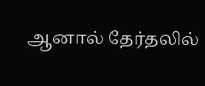ஆனால் தேர்தலில்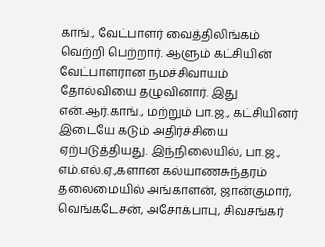காங்., வேட்பாளர் வைத்திலிங்கம் வெற்றி பெற்றார். ஆளும் கட்சியின் வேட்பாளரான நமச்சிவாயம் தோல்வியை தழுவினார். இது என்.ஆர்.காங்., மற்றும் பா.ஜ., கட்சியினர் இடையே கடும் அதிர்ச்சியை ஏற்படுத்தியது. இந்நிலையில், பா.ஜ., எம்.எல்.ஏ.,களான கல்யாணசுந்தரம் தலைமையில் அங்காளன், ஜான்குமார், வெங்கடேசன், அசோக்பாபு, சிவசங்கர்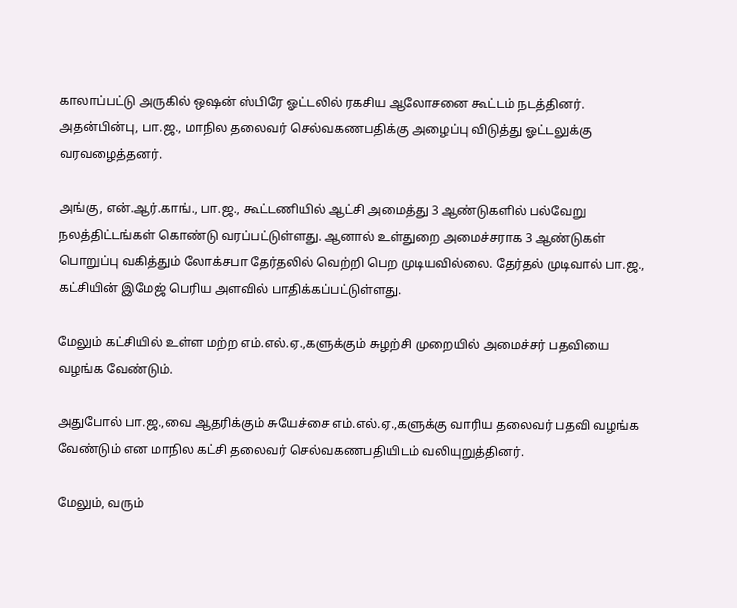காலாப்பட்டு அருகில் ஒஷன் ஸ்பிரே ஓட்டலில் ரகசிய ஆலோசனை கூட்டம் நடத்தினர். அதன்பின்பு, பா.ஜ., மாநில தலைவர் செல்வகணபதிக்கு அழைப்பு விடுத்து ஓட்டலுக்கு வரவழைத்தனர்.

அங்கு, என்.ஆர்.காங்., பா.ஜ., கூட்டணியில் ஆட்சி அமைத்து 3 ஆண்டுகளில் பல்வேறு நலத்திட்டங்கள் கொண்டு வரப்பட்டுள்ளது. ஆனால் உள்துறை அமைச்சராக 3 ஆண்டுகள் பொறுப்பு வகித்தும் லோக்சபா தேர்தலில் வெற்றி பெற முடியவில்லை. தேர்தல் முடிவால் பா.ஜ., கட்சியின் இமேஜ் பெரிய அளவில் பாதிக்கப்பட்டுள்ளது.

மேலும் கட்சியில் உள்ள மற்ற எம்.எல்.ஏ.,களுக்கும் சுழற்சி முறையில் அமைச்சர் பதவியை வழங்க வேண்டும்.

அதுபோல் பா.ஜ.,வை ஆதரிக்கும் சுயேச்சை எம்.எல்.ஏ.,களுக்கு வாரிய தலைவர் பதவி வழங்க வேண்டும் என மாநில கட்சி தலைவர் செல்வகணபதியிடம் வலியுறுத்தினர்.

மேலும், வரும்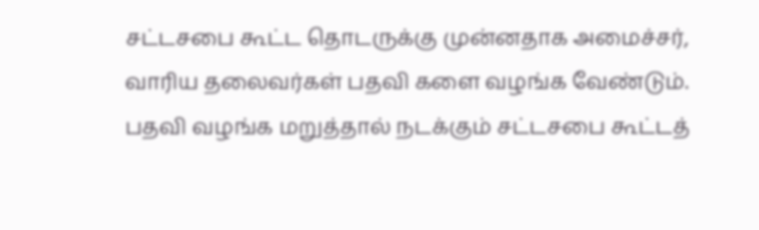சட்டசபை கூட்ட தொடருக்கு முன்னதாக அமைச்சர், வாரிய தலைவர்கள் பதவி களை வழங்க வேண்டும். பதவி வழங்க மறுத்தால் நடக்கும் சட்டசபை கூட்டத்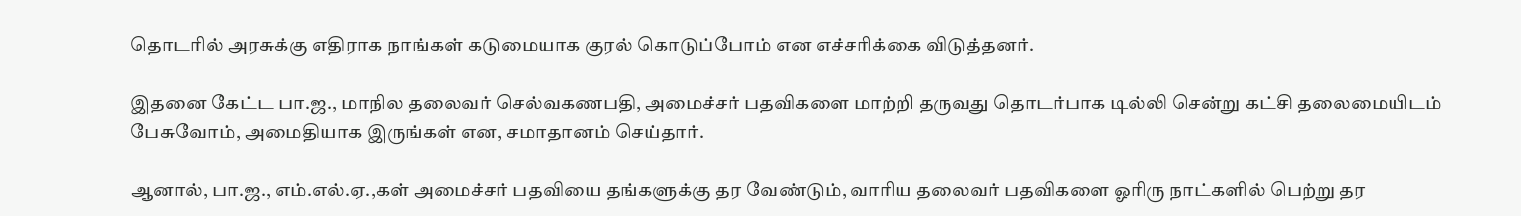தொடரில் அரசுக்கு எதிராக நாங்கள் கடுமையாக குரல் கொடுப்போம் என எச்சரிக்கை விடுத்தனர்.

இதனை கேட்ட பா.ஜ., மாநில தலைவர் செல்வகணபதி, அமைச்சர் பதவிகளை மாற்றி தருவது தொடர்பாக டில்லி சென்று கட்சி தலைமையிடம் பேசுவோம், அமைதியாக இருங்கள் என, சமாதானம் செய்தார்.

ஆனால், பா.ஜ., எம்.எல்.ஏ.,கள் அமைச்சர் பதவியை தங்களுக்கு தர வேண்டும், வாரிய தலைவர் பதவிகளை ஓரிரு நாட்களில் பெற்று தர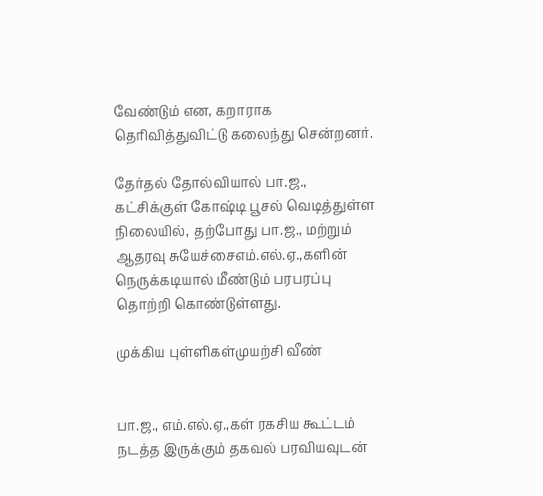வேண்டும் என, கறாராக தெரிவித்துவிட்டு கலைந்து சென்றனர்.

தேர்தல் தோல்வியால் பா.ஜ., கட்சிக்குள் கோஷ்டி பூசல் வெடித்துள்ள நிலையில், தற்போது பா.ஜ., மற்றும் ஆதரவு சுயேச்சைஎம்.எல்.ஏ.,களின் நெருக்கடியால் மீண்டும் பரபரப்பு தொற்றி கொண்டுள்ளது.

முக்கிய புள்ளிகள்முயற்சி வீண்


பா.ஜ., எம்.எல்.ஏ.,கள் ரகசிய கூட்டம் நடத்த இருக்கும் தகவல் பரவியவுடன்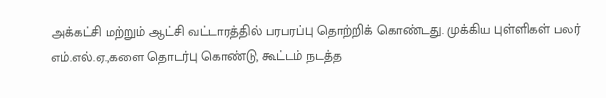அக்கட்சி மற்றும் ஆட்சி வட்டாரத்தில் பரபரப்பு தொற்றிக் கொண்டது. முக்கிய புள்ளிகள் பலர் எம்.எல்.ஏ.,களை தொடர்பு கொண்டு, கூட்டம் நடத்த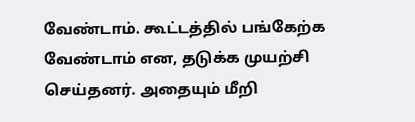வேண்டாம். கூட்டத்தில் பங்கேற்க வேண்டாம் என, தடுக்க முயற்சி செய்தனர். அதையும் மீறி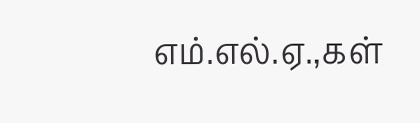எம்.எல்.ஏ.,கள்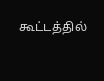கூட்டத்தில்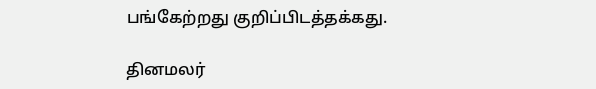பங்கேற்றது குறிப்பிடத்தக்கது.

தினமலர்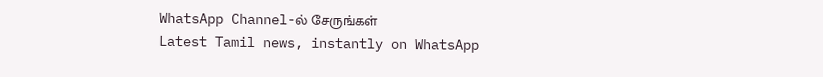WhatsApp Channel-ல் சேருங்கள்
Latest Tamil news, instantly on WhatsApp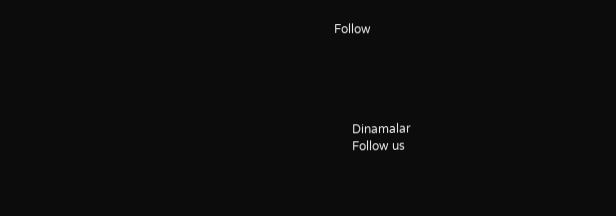Follow





      Dinamalar
      Follow us